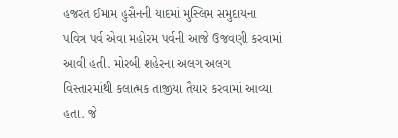હજરત ઈમામ હુસૈનની યાદમાં મુસ્લિમ સમુદાયના પવિત્ર પર્વ એવા મહોરમ પર્વની આજે ઉજવણી કરવામાં આવી હતી. મોરબી શહેરના અલગ અલગ વિસ્તારમાંથી કલાત્મક તાજીયા તૈયાર કરવામાં આવ્યા હતા. જે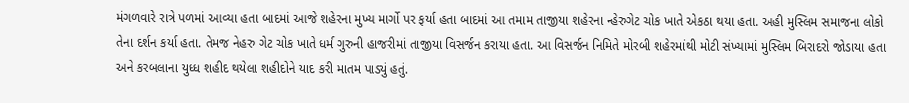મંગળવારે રાત્રે પળમાં આવ્યા હતા બાદમાં આજે શહેરના મુખ્ય માર્ગો પર ફર્યા હતા બાદમાં આ તમામ તાજીયા શહેરના ન્હેરુગેટ ચોક ખાતે એકઠા થયા હતા. અહી મુસ્લિમ સમાજના લોકો તેના દર્શન કર્યા હતા. તેમજ નેહરુ ગેટ ચોક ખાતે ધર્મ ગુરુની હાજરીમાં તાજીયા વિસર્જન કરાયા હતા. આ વિસર્જન નિમિતે મોરબી શહેરમાંથી મોટી સંખ્યામાં મુસ્લિમ બિરાદરો જોડાયા હતા અને કરબલાના યુધ્ધ શહીદ થયેલા શહીદોને યાદ કરી માતમ પાડ્યું હતું.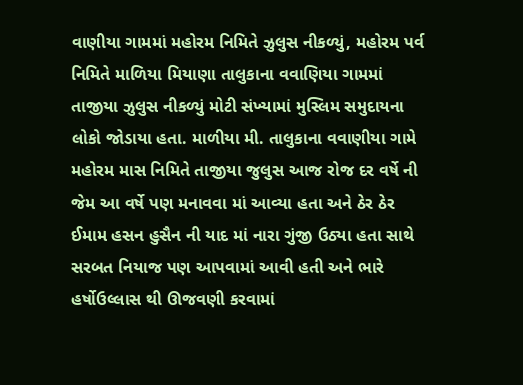વાણીયા ગામમાં મહોરમ નિમિતે ઝુલુસ નીકળ્યું, મહોરમ પર્વ નિમિતે માળિયા મિયાણા તાલુકાના વવાણિયા ગામમાં તાજીયા ઝુલુસ નીકળ્યું મોટી સંખ્યામાં મુસ્લિમ સમુદાયના લોકો જોડાયા હતા. માળીયા મી. તાલુકાના વવાણીયા ગામે મહોરમ માસ નિમિતે તાજીયા જુલુસ આજ રોજ દર વર્ષે ની જેમ આ વર્ષે પણ મનાવવા માં આવ્યા હતા અને ઠેર ઠેર ઈમામ હસન હુસૈન ની યાદ માં નારા ગુંજી ઉઠ્યા હતા સાથે સરબત નિયાજ પણ આપવામાં આવી હતી અને ભારે હર્ષોઉલ્લાસ થી ઊજવણી કરવામાં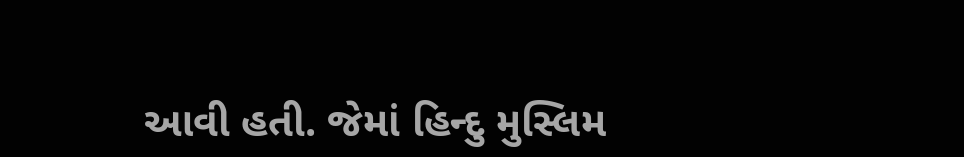આવી હતી. જેમાં હિન્દુ મુસ્લિમ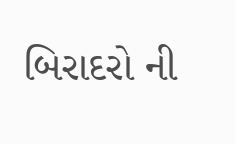બિરાદરો ની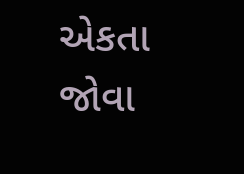એકતા જોવા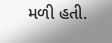મળી હતી.